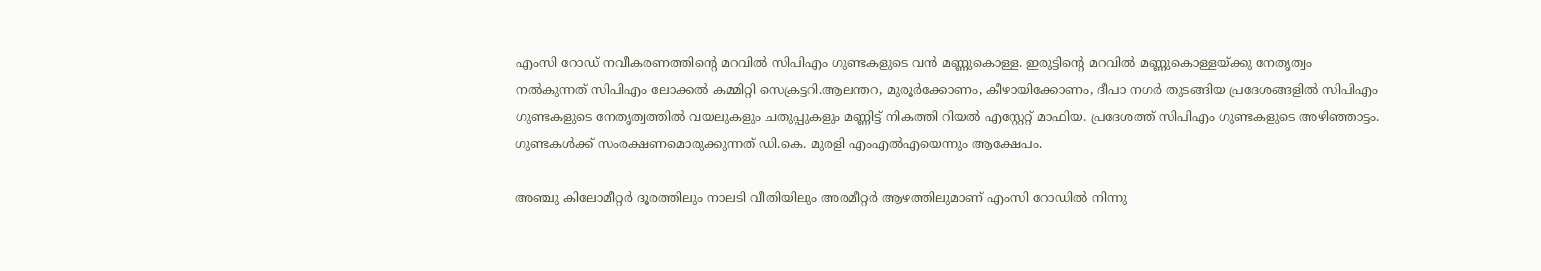എംസി റോഡ് നവീകരണത്തിന്റെ മറവില്‍ സിപിഎം ഗുണ്ടകളുടെ വന്‍ മണ്ണുകൊള്ള. ഇരുട്ടിന്റെ മറവില്‍ മണ്ണുകൊള്ളയ്‌ക്കു നേതൃത്വം നല്‍കുന്നത് സിപിഎം ലോക്കല്‍ കമ്മിറ്റി സെക്രട്ടറി.ആലന്തറ, മുരൂര്‍ക്കോണം, കീഴായിക്കോണം, ദീപാ നഗര്‍ തുടങ്ങിയ പ്രദേശങ്ങളില്‍ സിപിഎം ഗുണ്ടകളുടെ നേതൃത്വത്തില്‍ വയലുകളും ചതുപ്പുകളും മണ്ണിട്ട് നികത്തി റിയല്‍ എസ്റ്റേറ്റ് മാഫിയ. പ്രദേശത്ത് സിപിഎം ഗുണ്ടകളുടെ അഴിഞ്ഞാട്ടം. ഗുണ്ടകള്‍ക്ക് സംരക്ഷണമൊരുക്കുന്നത് ഡി.കെ. മുരളി എംഎല്‍എയെന്നും ആക്ഷേപം.

അഞ്ചു കിലോമീറ്റര്‍ ദൂരത്തിലും നാലടി വീതിയിലും അരമീറ്റര്‍ ആഴത്തിലുമാണ് എംസി റോഡില്‍ നിന്നു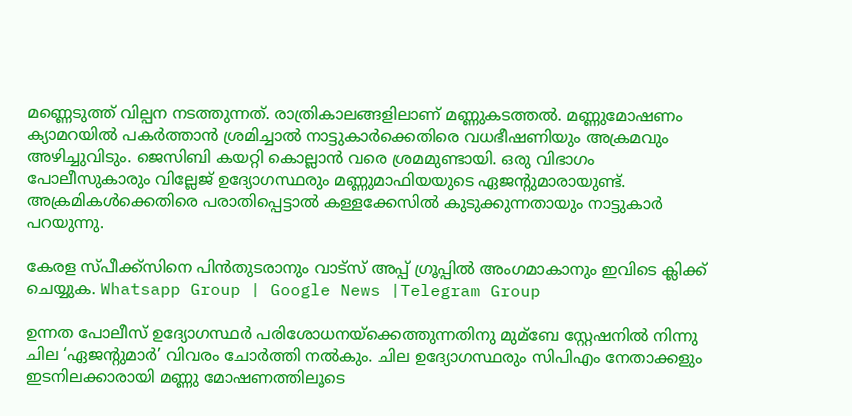മണ്ണെടുത്ത് വില്പന നടത്തുന്നത്. രാത്രികാലങ്ങളിലാണ് മണ്ണുകടത്തല്‍. മണ്ണുമോഷണം ക്യാമറയില്‍ പകര്‍ത്താന്‍ ശ്രമിച്ചാല്‍ നാട്ടുകാര്‍ക്കെതിരെ വധഭീഷണിയും അക്രമവും അഴിച്ചുവിടും. ജെസിബി കയറ്റി കൊല്ലാന്‍ വരെ ശ്രമമുണ്ടായി. ഒരു വിഭാഗം പോലീസുകാരും വില്ലേജ് ഉദ്യോഗസ്ഥരും മണ്ണുമാഫിയയുടെ ഏജന്റുമാരായുണ്ട്. അക്രമികള്‍ക്കെതിരെ പരാതിപ്പെട്ടാല്‍ കള്ളക്കേസില്‍ കുടുക്കുന്നതായും നാട്ടുകാര്‍ പറയുന്നു.

കേരള സ്പീക്ക്സിനെ പിൻതുടരാനും വാട്സ് അപ്പ് ഗ്രൂപ്പിൽ അംഗമാകാനും ഇവിടെ ക്ലിക്ക് ചെയ്യുക. Whatsapp Group | Google News |Telegram Group

ഉന്നത പോലീസ് ഉദ്യോഗസ്ഥര്‍ പരിശോധനയ്‌ക്കെത്തുന്നതിനു മുമ്ബേ സ്റ്റേഷനില്‍ നിന്നു ചില ‘ഏജന്റുമാര്‍’ വിവരം ചോര്‍ത്തി നല്‍കും. ചില ഉദ്യോഗസ്ഥരും സിപിഎം നേതാക്കളും ഇടനിലക്കാരായി മണ്ണു മോഷണത്തിലൂടെ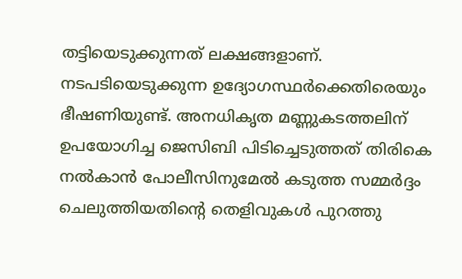തട്ടിയെടുക്കുന്നത് ലക്ഷങ്ങളാണ്. നടപടിയെടുക്കുന്ന ഉദ്യോഗസ്ഥര്‍ക്കെതിരെയും ഭീഷണിയുണ്ട്. അനധികൃത മണ്ണുകടത്തലിന് ഉപയോഗിച്ച ജെസിബി പിടിച്ചെടുത്തത് തിരികെ നല്‍കാന്‍ പോലീസിനുമേല്‍ കടുത്ത സമ്മര്‍ദ്ദം ചെലുത്തിയതിന്റെ തെളിവുകള്‍ പുറത്തു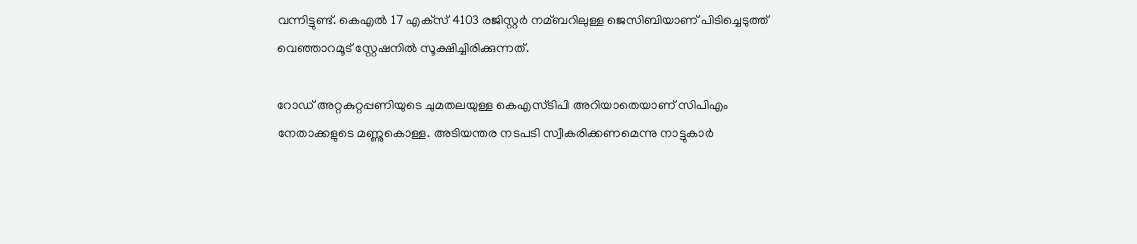വന്നിട്ടുണ്ട്. കെഎല്‍ 17 എക്‌സ് 4103 രജിസ്റ്റര്‍ നമ്ബറിലുള്ള ജെസിബിയാണ് പിടിച്ചെടുത്ത് വെഞ്ഞാറമൂട് സ്റ്റേഷനില്‍ സൂക്ഷിച്ചിരിക്കുന്നത്.

റോഡ് അറ്റകുറ്റപ്പണിയുടെ ചുമതലയുള്ള കെഎസ്ടിപി അറിയാതെയാണ് സിപിഎം നേതാക്കളുടെ മണ്ണുകൊള്ള. അടിയന്തര നടപടി സ്വീകരിക്കണമെന്നു നാട്ടുകാര്‍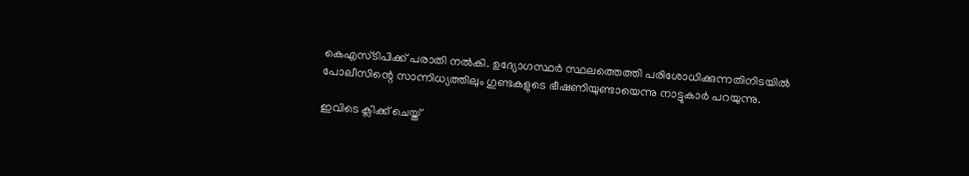കെഎസ്ടിപിക്ക് പരാതി നല്‍കി. ഉദ്യോഗസ്ഥര്‍ സ്ഥലത്തെത്തി പരിശോധിക്കുന്നതിനിടയില്‍ പോലീസിന്റെ സാന്നിധ്യത്തിലും ഗുണ്ടകളുടെ ഭീഷണിയുണ്ടായെന്നു നാട്ടുകാര്‍ പറയുന്നു.

ഇവിടെ ക്ലിക്ക് ചെയ്ത്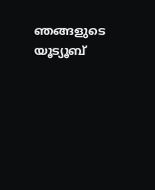ഞങ്ങളുടെ യൂട്യൂബ്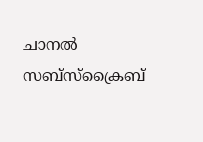ചാനൽ സബ്സ്ക്രൈബ്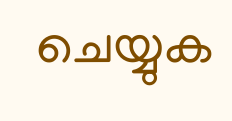ചെയ്യുക